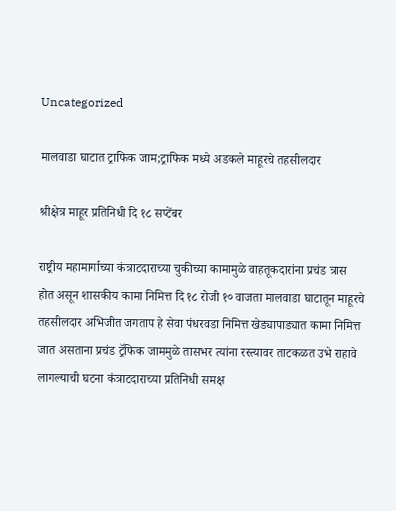Uncategorized

मालवाडा घाटात ट्राफिक जाम;ट्राफिक मध्ये अडकले माहूरचे तहसीलदार

श्रीक्षेत्र माहूर प्रतिनिधी दि १८ सप्टेंबर

राष्ट्रीय महामार्गाच्या कंत्राटदाराच्या चुकीच्या कामामुळे वाहतूकदारांना प्रचंड त्रास होत असून शासकीय कामा निमित्त दि १८ रोजी १० वाजता मालवाडा घाटातून माहूरचे तहसीलदार अभिजीत जगताप हे सेवा पंधरवडा निमित्त खेड्यापाड्यात कामा निमित्त जात असताना प्रचंड ट्रॅफिक जाममुळे तासभर त्यांना रस्त्यावर ताटकळत उभे राहावे लागल्याची घटना कंत्राटदाराच्या प्रतिनिधी समक्ष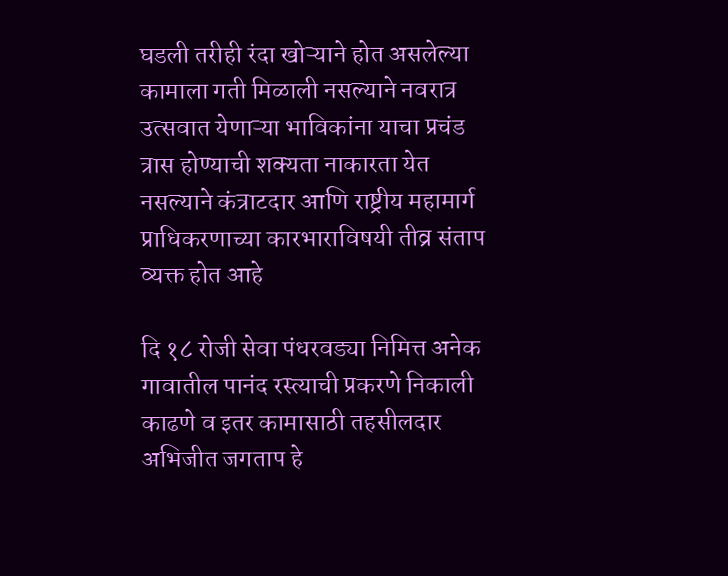घडली तरीही रंदा खोऱ्याने होत असलेल्या कामाला गती मिळाली नसल्याने नवरात्र उत्सवात येणाऱ्या भाविकांना याचा प्रचंड त्रास होण्याची शक्यता नाकारता येत नसल्याने कंत्राटदार आणि राष्ट्रीय महामार्ग प्राधिकरणाच्या कारभाराविषयी तीव्र संताप व्यक्त होत आहे

दि १८ रोजी सेवा पंधरवड्या निमित्त अनेक गावातील पानंद रस्त्याची प्रकरणे निकाली काढणे व इतर कामासाठी तहसीलदार अभिजीत जगताप हे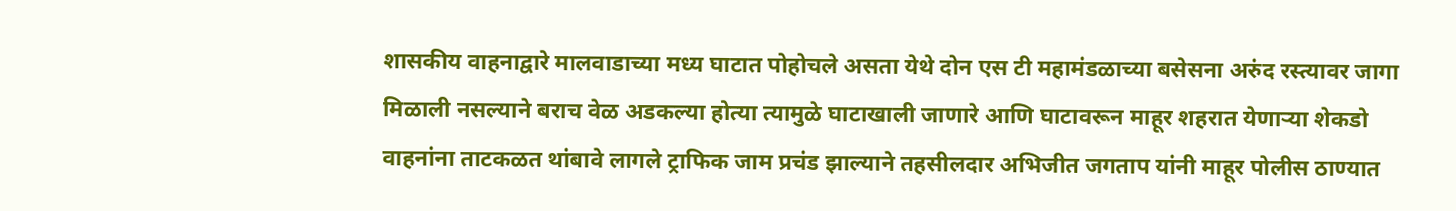शासकीय वाहनाद्वारे मालवाडाच्या मध्य घाटात पोहोचले असता येथे दोन एस टी महामंडळाच्या बसेसना अरुंद रस्त्यावर जागा मिळाली नसल्याने बराच वेळ अडकल्या होत्या त्यामुळे घाटाखाली जाणारे आणि घाटावरून माहूर शहरात येणाऱ्या शेकडो वाहनांना ताटकळत थांबावे लागले ट्राफिक जाम प्रचंड झाल्याने तहसीलदार अभिजीत जगताप यांनी माहूर पोलीस ठाण्यात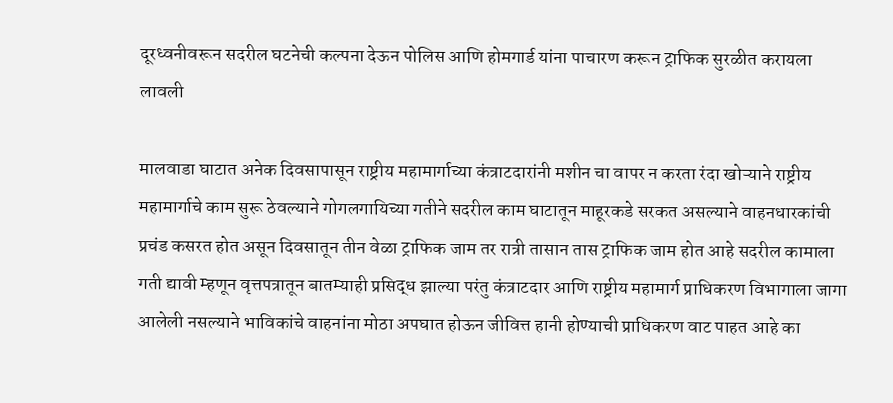दूरध्वनीवरून सदरील घटनेची कल्पना देऊन पोलिस आणि होमगार्ड यांना पाचारण करून ट्राफिक सुरळीत करायला लावली

मालवाडा घाटात अनेक दिवसापासून राष्ट्रीय महामार्गाच्या कंत्राटदारांनी मशीन चा वापर न करता रंदा खोऱ्याने राष्ट्रीय महामार्गाचे काम सुरू ठेवल्याने गोगलगायिच्या गतीने सदरील काम घाटातून माहूरकडे सरकत असल्याने वाहनधारकांची प्रचंड कसरत होत असून दिवसातून तीन वेळा ट्राफिक जाम तर रात्री तासान तास ट्राफिक जाम होत आहे सदरील कामाला गती द्यावी म्हणून वृत्तपत्रातून बातम्याही प्रसिद्ध झाल्या परंतु कंत्राटदार आणि राष्ट्रीय महामार्ग प्राधिकरण विभागाला जागा आलेली नसल्याने भाविकांचे वाहनांना मोठा अपघात होऊन जीवित्त हानी होण्याची प्राधिकरण वाट पाहत आहे का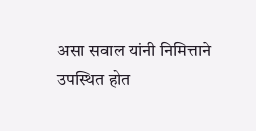असा सवाल यांनी निमित्ताने उपस्थित होत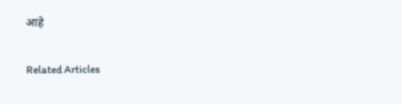आहे

Related Articles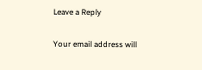Leave a Reply

Your email address will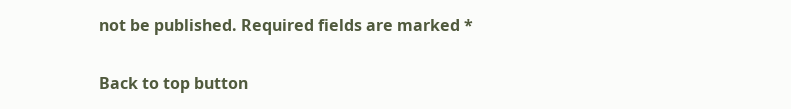not be published. Required fields are marked *

Back to top button